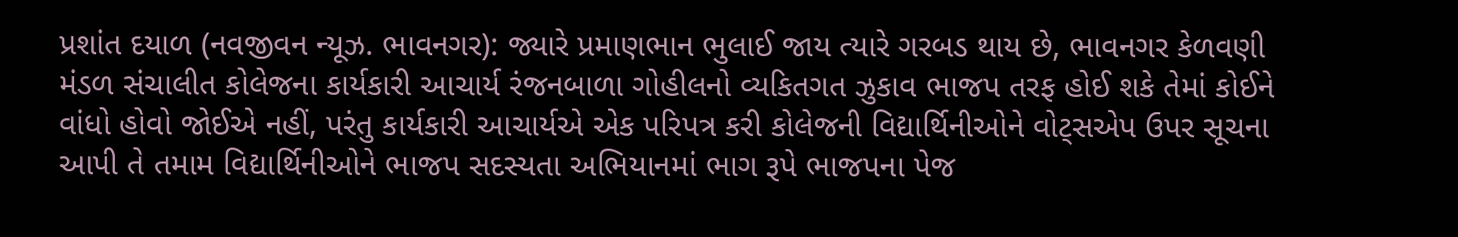પ્રશાંત દયાળ (નવજીવન ન્યૂઝ. ભાવનગર): જ્યારે પ્રમાણભાન ભુલાઈ જાય ત્યારે ગરબડ થાય છે, ભાવનગર કેળવણી મંડળ સંચાલીત કોલેજના કાર્યકારી આચાર્ય રંજનબાળા ગોહીલનો વ્યકિતગત ઝુકાવ ભાજપ તરફ હોઈ શકે તેમાં કોઈને વાંધો હોવો જોઈએ નહીં, પરંતુ કાર્યકારી આચાર્યએ એક પરિપત્ર કરી કોલેજની વિદ્યાર્થિનીઓને વોટ્સએપ ઉપર સૂચના આપી તે તમામ વિદ્યાર્થિનીઓને ભાજપ સદસ્યતા અભિયાનમાં ભાગ રૂપે ભાજપના પેજ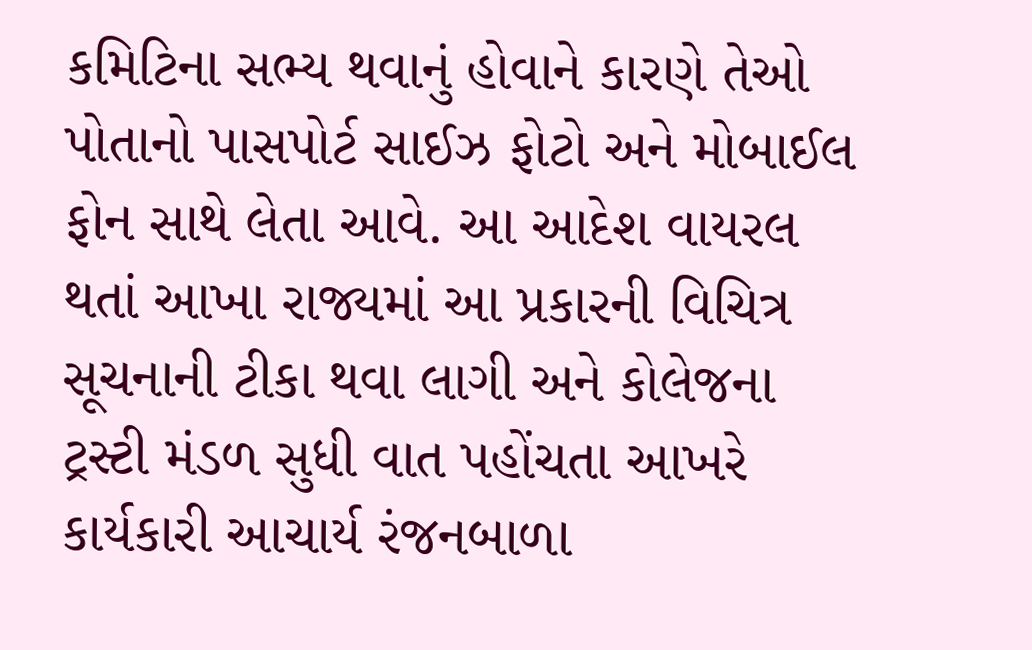કમિટિના સભ્ય થવાનું હોવાને કારણે તેઓ પોતાનો પાસપોર્ટ સાઈઝ ફોટો અને મોબાઈલ ફોન સાથે લેતા આવે. આ આદેશ વાયરલ થતાં આખા રાજ્યમાં આ પ્રકારની વિચિત્ર સૂચનાની ટીકા થવા લાગી અને કોલેજના ટ્રસ્ટી મંડળ સુધી વાત પહોંચતા આખરે કાર્યકારી આચાર્ય રંજનબાળા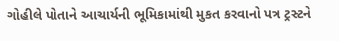ગોહીલે પોતાને આચાર્યની ભૂમિકામાંથી મુકત કરવાનો પત્ર ટ્રસ્ટને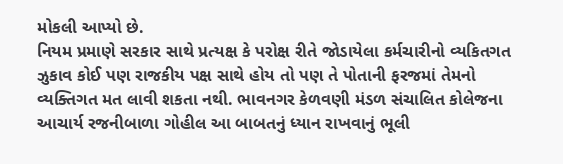મોકલી આપ્યો છે.
નિયમ પ્રમાણે સરકાર સાથે પ્રત્યક્ષ કે પરોક્ષ રીતે જોડાયેલા કર્મચારીનો વ્યકિતગત ઝુકાવ કોઈ પણ રાજકીય પક્ષ સાથે હોય તો પણ તે પોતાની ફરજમાં તેમનો વ્યક્તિગત મત લાવી શકતા નથી. ભાવનગર કેળવણી મંડળ સંચાલિત કોલેજના આચાર્ય રજનીબાળા ગોહીલ આ બાબતનું ધ્યાન રાખવાનું ભૂલી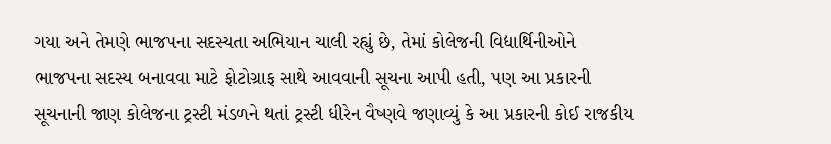ગયા અને તેમણે ભાજપના સદસ્યતા અભિયાન ચાલી રહ્યું છે, તેમાં કોલેજની વિદ્યાર્થિનીઓને ભાજપના સદસ્ય બનાવવા માટે ફોટોગ્રાફ સાથે આવવાની સૂચના આપી હતી, પણ આ પ્રકારની સૂચનાની જાણ કોલેજના ટ્રસ્ટી મંડળને થતાં ટ્રસ્ટી ધીરેન વૈષ્ણવે જણાવ્યું કે આ પ્રકારની કોઈ રાજકીય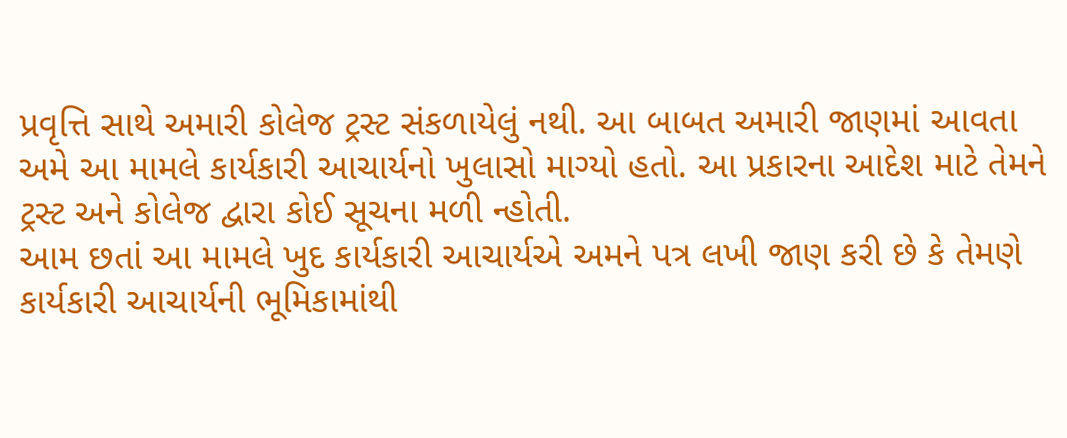પ્રવૃત્તિ સાથે અમારી કોલેજ ટ્રસ્ટ સંકળાયેલું નથી. આ બાબત અમારી જાણમાં આવતા અમે આ મામલે કાર્યકારી આચાર્યનો ખુલાસો માગ્યો હતો. આ પ્રકારના આદેશ માટે તેમને ટ્રસ્ટ અને કોલેજ દ્વારા કોઈ સૂચના મળી ન્હોતી.
આમ છતાં આ મામલે ખુદ કાર્યકારી આચાર્યએ અમને પત્ર લખી જાણ કરી છે કે તેમણે કાર્યકારી આચાર્યની ભૂમિકામાંથી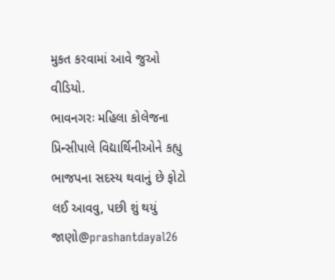મુકત કરવામાં આવે જુઓ વીડિયો.
ભાવનગરઃ મહિલા કોલેજના પ્રિન્સીપાલે વિદ્યાર્થિનીઓને કહ્યુ ભાજપના સદસ્ય થવાનું છે ફોટો લઈ આવવુ, પછી શું થયું જાણો@prashantdayal26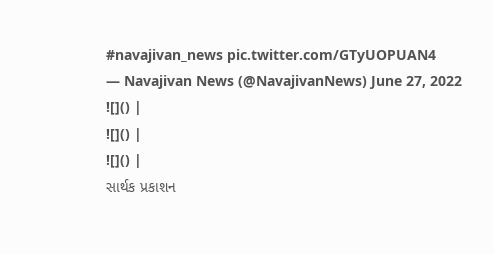#navajivan_news pic.twitter.com/GTyUOPUAN4
— Navajivan News (@NavajivanNews) June 27, 2022
![]() |
![]() |
![]() |
સાર્થક પ્રકાશન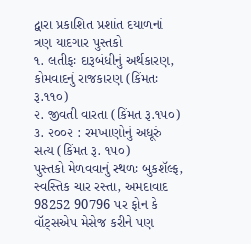દ્વારા પ્રકાશિત પ્રશાંત દયાળનાં ત્રણ યાદગાર પુસ્તકો
૧. લતીફઃ દારૂબંધીનું અર્થકારણ, કોમવાદનું રાજકારણ (કિંમતઃ રૂ.૧૧૦)
૨. જીવતી વારતા (કિંમત રૂ.૧૫૦)
૩. ૨૦૦૨ : રમખાણોનું અધૂરું સત્ય (કિંમત રૂ. ૧૫૦)
પુસ્તકો મેળવવાનું સ્થળઃ બુકશૅલ્ફ, સ્વસ્તિક ચાર રસ્તા, અમદાવાદ
98252 90796 પર ફોન કે વૉટ્સએપ મેસેજ કરીને પણ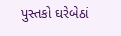પુસ્તકો ઘરેબેઠાં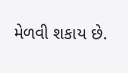મેળવી શકાય છે.